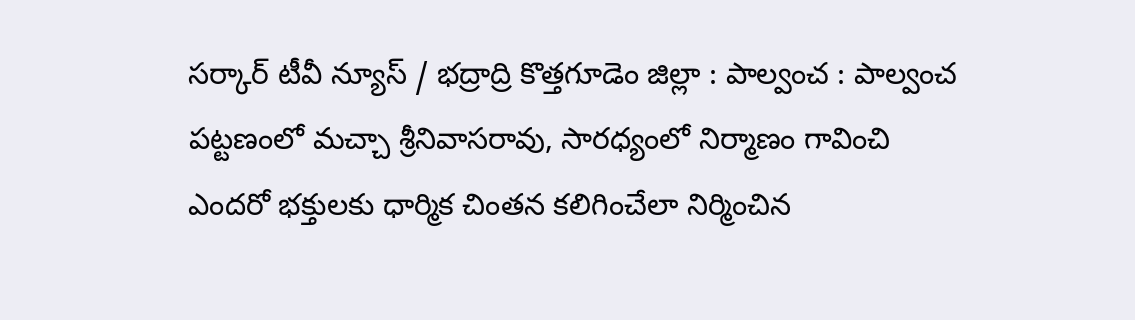సర్కార్ టీవీ న్యూస్ / భద్రాద్రి కొత్తగూడెం జిల్లా : పాల్వంచ : పాల్వంచ పట్టణంలో మచ్చా శ్రీనివాసరావు, సారధ్యంలో నిర్మాణం గావించి ఎందరో భక్తులకు ధార్మిక చింతన కలిగించేలా నిర్మించిన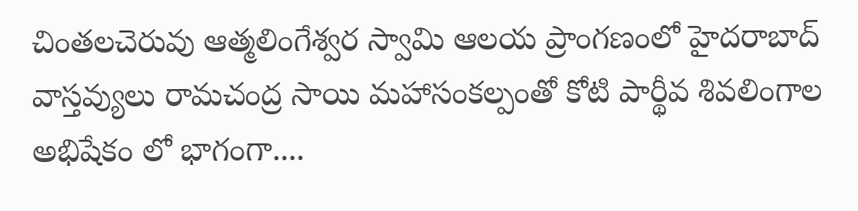చింతలచెరువు ఆత్మలింగేశ్వర స్వామి ఆలయ ప్రాంగణంలో హైదరాబాద్ వాస్తవ్యులు రామచంద్ర సాయి మహాసంకల్పంతో కోటి పార్థీవ శివలింగాల అభిషేకం లో భాగంగా....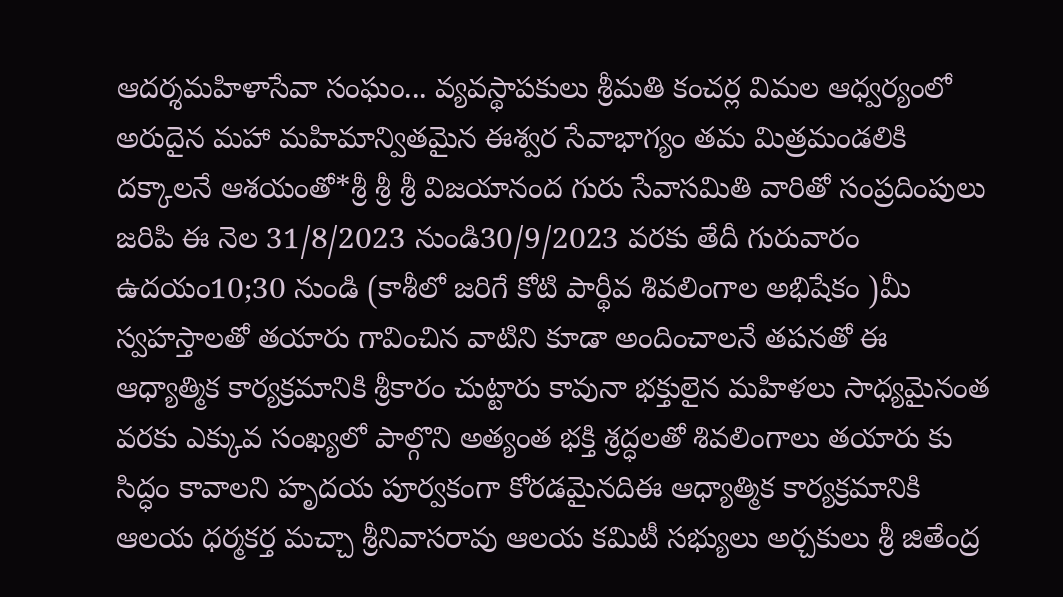ఆదర్శమహిళాసేవా సంఘం... వ్యవస్థాపకులు శ్రీమతి కంచర్ల విమల ఆధ్వర్యంలో అరుదైన మహా మహిమాన్వితమైన ఈశ్వర సేవాభాగ్యం తమ మిత్రమండలికి దక్కాలనే ఆశయంతో*శ్రీ శ్రీ శ్రీ విజయానంద గురు సేవాసమితి వారితో సంప్రదింపులు జరిపి ఈ నెల 31/8/2023 నుండి30/9/2023 వరకు తేదీ గురువారం ఉదయం10;30 నుండి (కాశీలో జరిగే కోటి పార్థీవ శివలింగాల అభిషేకం )మీ స్వహస్తాలతో తయారు గావించిన వాటిని కూడా అందించాలనే తపనతో ఈ ఆధ్యాత్మిక కార్యక్రమానికి శ్రీకారం చుట్టారు కావునా భక్తులైన మహిళలు సాధ్యమైనంత వరకు ఎక్కువ సంఖ్యలో పాల్గొని అత్యంత భక్తి శ్రద్ధలతో శివలింగాలు తయారు కు సిద్ధం కావాలని హృదయ పూర్వకంగా కోరడమైనదిఈ ఆధ్యాత్మిక కార్యక్రమానికి ఆలయ ధర్మకర్త మచ్చా శ్రీనివాసరావు ఆలయ కమిటీ సభ్యులు అర్చకులు శ్రీ జితేంద్ర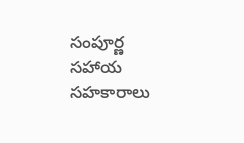సంపూర్ణ సహాయ సహకారాలు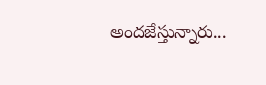అందజేస్తున్నారు...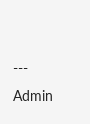---
Admin